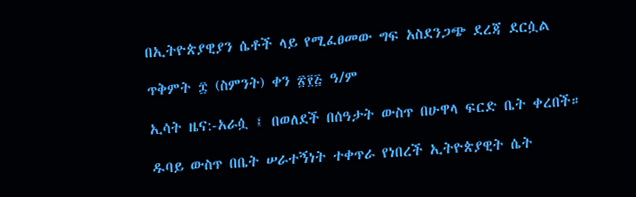በኢትዮጵያዊያን ሴቶች ላይ የሚፈፀመው ግፍ አስደንጋጭ ደረጃ ደርሷል

ጥቅምት ፰ (ስምንት) ቀን ፳፻፭ ዓ/ም

ኢሳት ዜና:-አራሷ ፤ በወለደች በሰዓታት ውስጥ በሁዋላ ፍርድ ቤት ቀረበች።

ዱባይ ውስጥ በቤት ሠራተኝነት ተቀጥራ የነበረች ኢትዮጵያዊት ሴት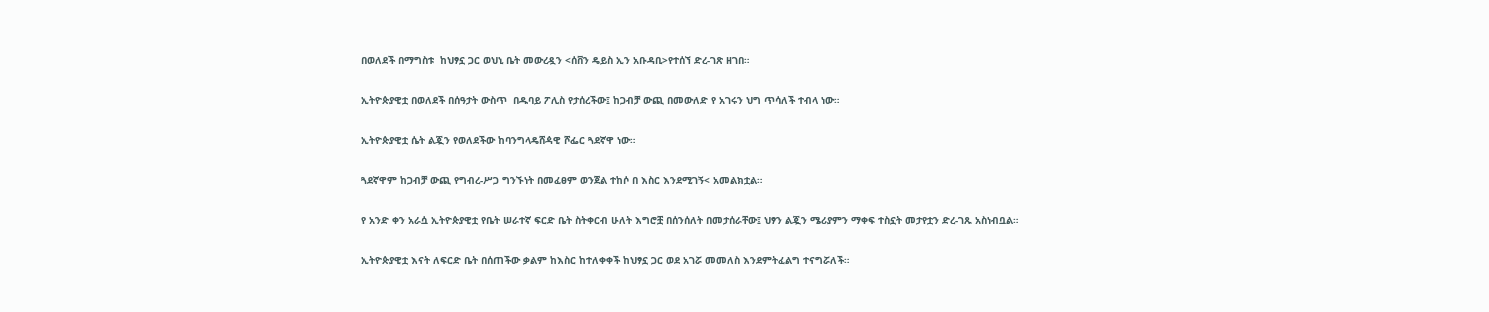በወለደች በማግስቱ  ከህፃኗ ጋር ወህኒ ቤት መውረዷን <ሰቨን ዴይስ ኢን አቡዳቢ>የተሰኘ ድረ-ገጽ ዘገበ።

ኢትዮጵያዊቷ በወለደች በሰዓታት ውስጥ  በዱባይ ፖሊስ የታሰረችው፤ ከጋብቻ ውጪ በመውለድ የ አገሩን ህግ ጥሳለች ተብላ ነው።

ኢትዮጵያዊቷ ሴት ልጇን የወለደችው ከባንግላዴሸዻዊ ሾፌር ጓደኛዋ ነው።

ጓደኛዋም ከጋብቻ ውጪ የግብረ-ሥጋ ግንኙነት በመፈፀም ወንጀል ተከሶ በ እስር እንደሚገኝ< አመልክቷል።

የ አንድ ቀን አራሷ ኢትዮጵያዊቷ የቤት ሠራተኛ ፍርድ ቤት ስትቀርብ ሁለት እግሮቿ በሰንሰለት በመታሰራቸው፤ ህፃን ልጇን ሜሪያምን ማቀፍ ተስኗት መታየቷን ድረ-ገጹ አስነብቧል።

ኢትዮጵያዊቷ እናት ለፍርድ ቤት በሰጠችው ቃልም ከእስር ከተለቀቀች ከህፃኗ ጋር ወደ አገሯ መመለስ እንደምትፈልግ ተናግሯለች።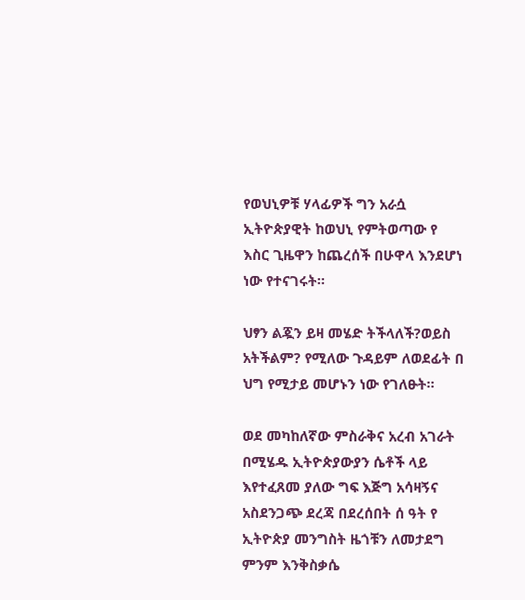የወህኒዎቹ ሃላፊዎች ግን አራሷ ኢትዮጵያዊት ከወህኒ የምትወጣው የ እስር ጊዜዋን ከጨረሰች በሁዋላ እንደሆነ ነው የተናገሩት።

ህፃን ልጇን ይዛ መሄድ ትችላለች?ወይስ አትችልም? የሚለው ጉዳይም ለወደፊት በ ህግ የሚታይ መሆኑን ነው የገለፁት።

ወደ መካከለኛው ምስራቅና አረብ አገራት በሚሄዱ ኢትዮጵያውያን ሴቶች ላይ እየተፈጸመ ያለው ግፍ እጅግ አሳዛኝና አስደንጋጭ ደረጃ በደረሰበት ሰ ዓት የ ኢትዮጵያ መንግስት ዜጎቹን ለመታደግ ምንም እንቅስቃሴ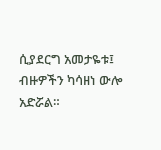ሲያደርግ አመታዬቱ፤ ብዙዎችን ካሳዘነ ውሎ አድሯል።